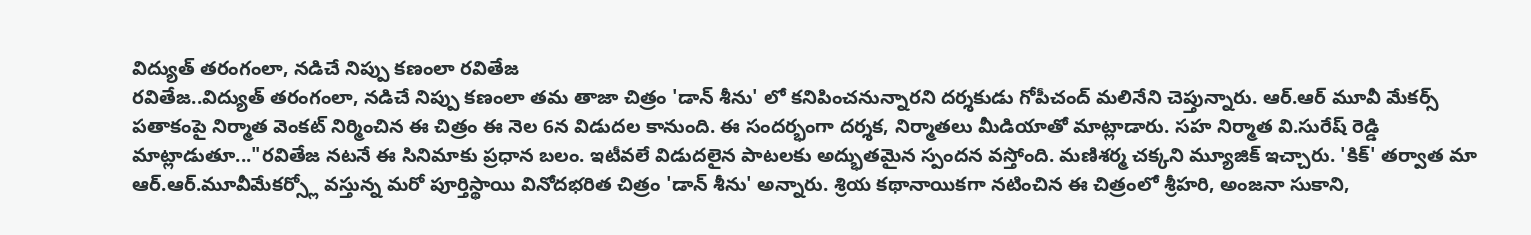విద్యుత్ తరంగంలా, నడిచే నిప్పు కణంలా రవితేజ
రవితేజ..విద్యుత్ తరంగంలా, నడిచే నిప్పు కణంలా తమ తాజా చిత్రం 'డాన్ శీను' లో కనిపించనున్నారని దర్శకుడు గోపీచంద్ మలినేని చెప్తున్నారు. ఆర్.ఆర్ మూవీ మేకర్స్ పతాకంపై నిర్మాత వెంకట్ నిర్మించిన ఈ చిత్రం ఈ నెల 6న విడుదల కానుంది. ఈ సందర్భంగా దర్శక, నిర్మాతలు మీడియాతో మాట్లాడారు. సహ నిర్మాత వి.సురేష్ రెడ్డి మాట్లాడుతూ..."రవితేజ నటనే ఈ సినిమాకు ప్రధాన బలం. ఇటీవలే విడుదలైన పాటలకు అద్భుతమైన స్పందన వస్తోంది. మణిశర్మ చక్కని మ్యూజిక్ ఇచ్చారు. 'కిక్' తర్వాత మా ఆర్.ఆర్.మూవీమేకర్స్లో వస్తున్న మరో పూర్తిస్థాయి వినోదభరిత చిత్రం 'డాన్ శీను' అన్నారు. శ్రియ కథానాయికగా నటించిన ఈ చిత్రంలో శ్రీహరి, అంజనా సుకాని,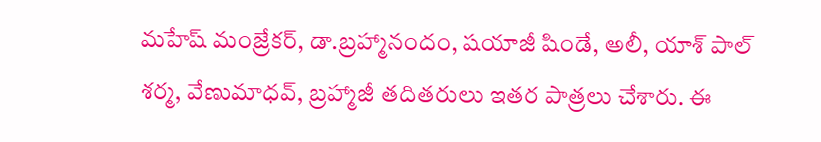మహేష్ మంజ్రేకర్, డా.బ్రహ్మానందం, షయాజీ షిండే, అలీ, యాశ్ పాల్ శర్మ, వేణుమాధవ్, బ్రహ్మాజీ తదితరులు ఇతర పాత్రలు చేశారు. ఈ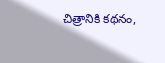చిత్రానికి కథనం,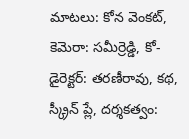మాటలు: కోన వెంకట్, కెమెరా: సమీర్రెడ్డి, కో-డైరెక్టర్: తరణీరావు, కథ, స్క్రీన్ ప్లే, దర్శకత్వం: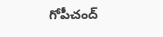గోపీచంద్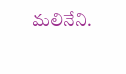మలినేని.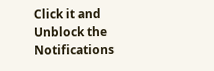Click it and Unblock the Notifications